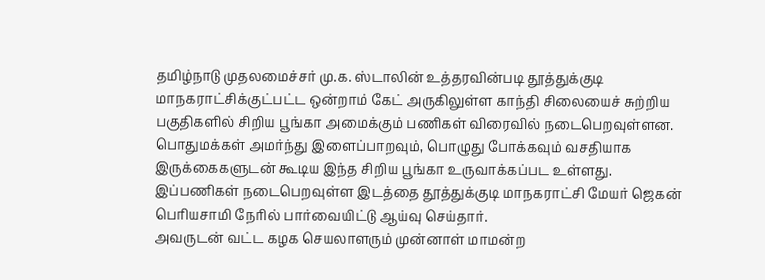தமிழ்நாடு முதலமைச்சர் மு.க. ஸ்டாலின் உத்தரவின்படி தூத்துக்குடி மாநகராட்சிக்குட்பட்ட ஒன்றாம் கேட் அருகிலுள்ள காந்தி சிலையைச் சுற்றிய பகுதிகளில் சிறிய பூங்கா அமைக்கும் பணிகள் விரைவில் நடைபெறவுள்ளன. பொதுமக்கள் அமர்ந்து இளைப்பாறவும், பொழுது போக்கவும் வசதியாக இருக்கைகளுடன் கூடிய இந்த சிறிய பூங்கா உருவாக்கப்பட உள்ளது.
இப்பணிகள் நடைபெறவுள்ள இடத்தை தூத்துக்குடி மாநகராட்சி மேயர் ஜெகன் பெரியசாமி நேரில் பார்வையிட்டு ஆய்வு செய்தார்.
அவருடன் வட்ட கழக செயலாளரும் முன்னாள் மாமன்ற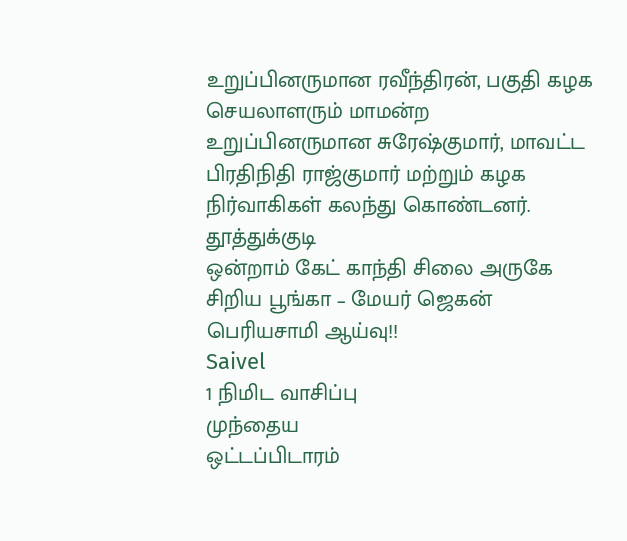உறுப்பினருமான ரவீந்திரன், பகுதி கழக செயலாளரும் மாமன்ற உறுப்பினருமான சுரேஷ்குமார், மாவட்ட பிரதிநிதி ராஜ்குமார் மற்றும் கழக நிர்வாகிகள் கலந்து கொண்டனர்.
தூத்துக்குடி
ஒன்றாம் கேட் காந்தி சிலை அருகே சிறிய பூங்கா – மேயர் ஜெகன் பெரியசாமி ஆய்வு!!
Saivel
1 நிமிட வாசிப்பு
முந்தைய
ஒட்டப்பிடாரம்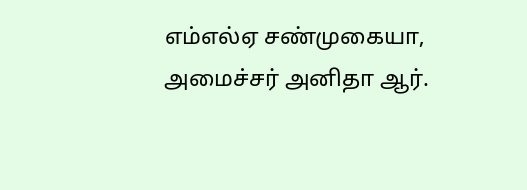எம்எல்ஏ சண்முகையா, அமைச்சர் அனிதா ஆர்.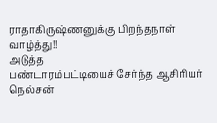ராதாகிருஷ்ணனுக்கு பிறந்தநாள் வாழ்த்து!!
அடுத்த
பண்டாரம்பட்டியைச் சேர்ந்த ஆசிரியர் நெல்சன்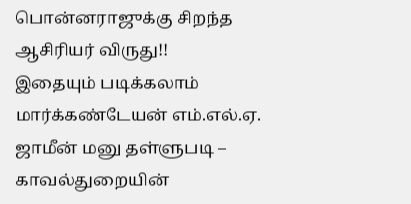பொன்னராஜுக்கு சிறந்த ஆசிரியர் விருது!!
இதையும் படிக்கலாம்
மார்க்கண்டேயன் எம்.எல்.ஏ. ஜாமீன் மனு தள்ளுபடி – காவல்துறையின்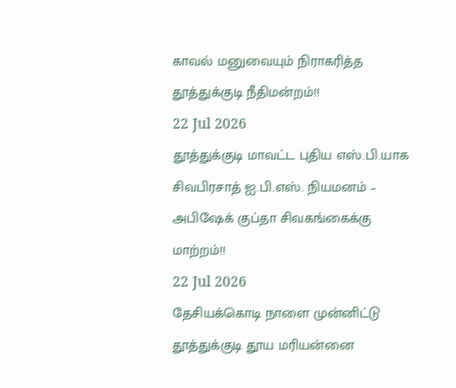காவல் மனுவையும் நிராகரித்த தூத்துக்குடி நீதிமன்றம்!!
22 Jul 2026
தூத்துக்குடி மாவட்ட புதிய எஸ்.பி.யாக சிவபிரசாத் ஐ.பி.எஸ். நியமனம் – அபிஷேக் குப்தா சிவகங்கைக்கு மாற்றம்!!
22 Jul 2026
தேசியக்கொடி நாளை முன்னிட்டு தூத்துக்குடி தூய மரியன்னை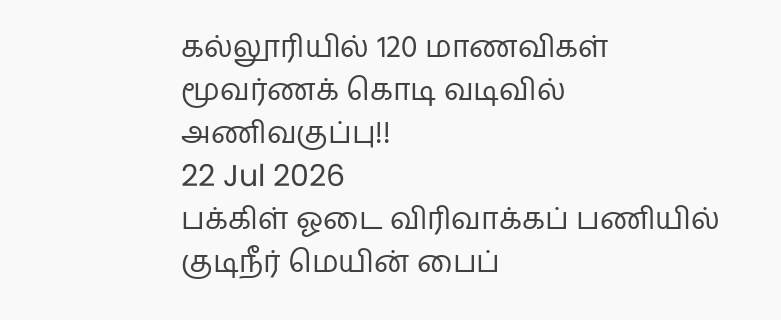கல்லூரியில் 120 மாணவிகள் மூவர்ணக் கொடி வடிவில் அணிவகுப்பு!!
22 Jul 2026
பக்கிள் ஓடை விரிவாக்கப் பணியில் குடிநீர் மெயின் பைப்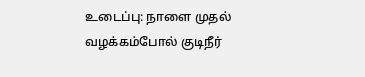உடைப்பு: நாளை முதல் வழக்கம்போல் குடிநீர்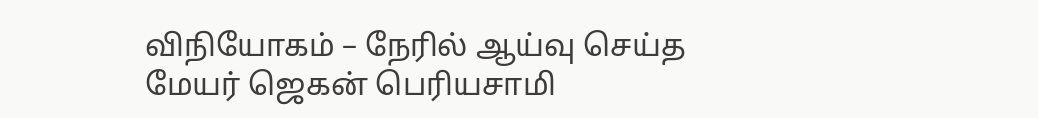விநியோகம் – நேரில் ஆய்வு செய்த மேயர் ஜெகன் பெரியசாமி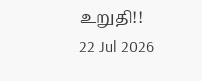உறுதி!!
22 Jul 2026